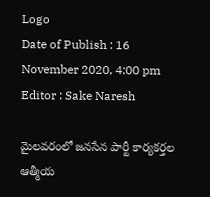Logo
Date of Publish : 16 November 2020, 4:00 pm
Editor : Sake Naresh

మైలవరంలో జనసేన పార్టీ కార్యకర్తల ఆత్మీయ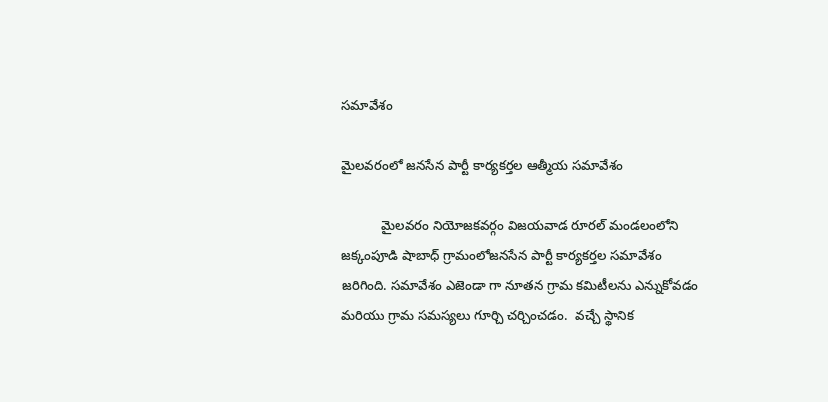సమావేశం

మైలవరంలో జనసేన పార్టీ కార్యకర్తల ఆత్మీయ సమావేశం

           మైలవరం నియోజకవర్గం విజయవాడ రూరల్ మండలంలోని జక్కంపూడి షాబాధ్ గ్రామంలోజనసేన పార్టీ కార్యకర్తల సమావేశం జరిగింది. సమావేశం ఎజెండా గా నూతన గ్రామ కమిటీలను ఎన్నుకోవడం మరియు గ్రామ సమస్యలు గూర్చి చర్చించడం.  వచ్చే స్థానిక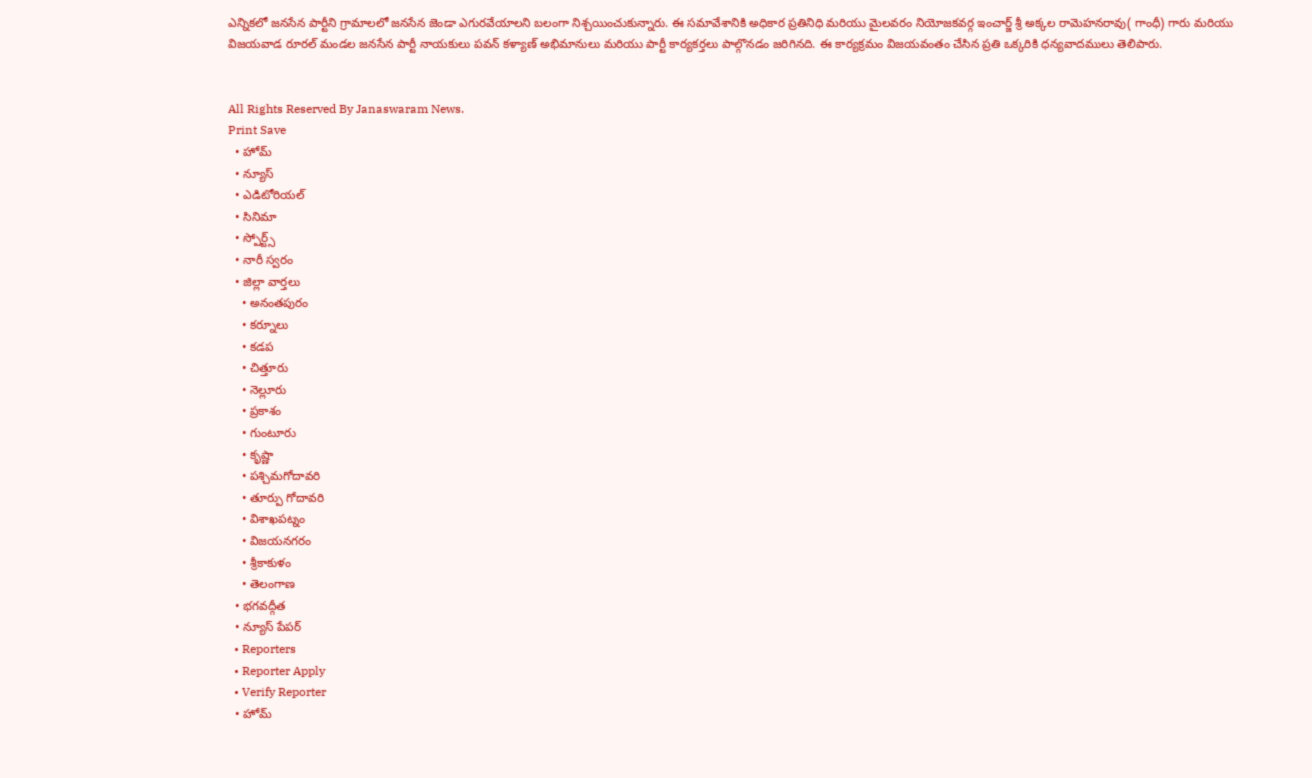ఎన్నికలో జనసేన పార్టీని గ్రామాలలో జనసేన జెండా ఎగురవేయాలని బలంగా నిశ్చయించుకున్నారు. ఈ సమావేశానికి అధికార ప్రతినిధి మరియు మైలవరం నియోజకవర్గ ఇంచార్జ్ శ్రీ అక్కల రామెహనరావు( గాంధీ) గారు మరియు విజయవాడ రూరల్ మండల జనసేన పార్టీ నాయకులు పవన్ కళ్యాణ్ అభిమానులు మరియు పార్టీ కార్యకర్తలు పాల్గొనడం జరిగినది. ఈ కార్యక్రమం విజయవంతం చేసిన ప్రతి ఒక్కరికి ధన్యవాదములు తెలిపారు.


All Rights Reserved By Janaswaram News.
Print Save
  • హోమ్
  • న్యూస్
  • ఎడిటోరియల్
  • సినిమా
  • స్పోర్ట్స్
  • నారీ స్వరం
  • జిల్లా వార్తలు
    • అనంతపురం
    • కర్నూలు
    • కడప
    • చిత్తూరు
    • నెల్లూరు
    • ప్రకాశం
    • గుంటూరు
    • కృష్ణా
    • పశ్చిమగోదావరి
    • తూర్పు గోదావరి
    • విశాఖపట్నం
    • విజయనగరం
    • శ్రీకాకుళం
    • తెలంగాణ
  • భగవద్గీత
  • న్యూస్ పేపర్
  • Reporters
  • Reporter Apply
  • Verify Reporter
  • హోమ్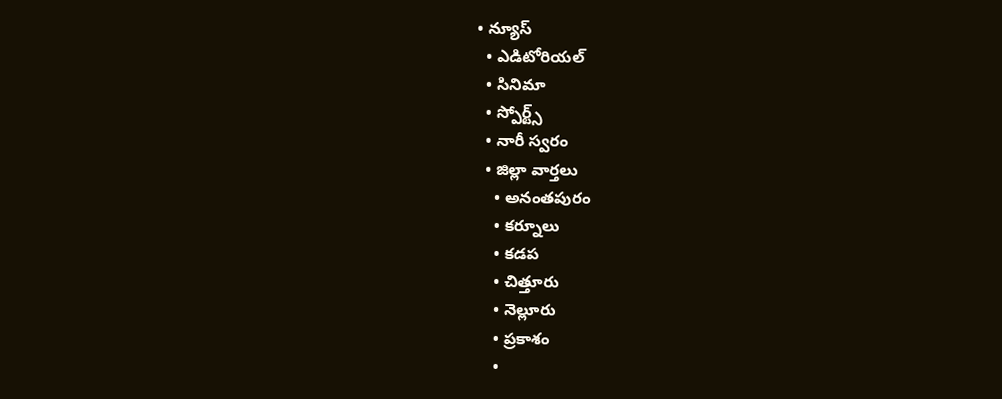• న్యూస్
  • ఎడిటోరియల్
  • సినిమా
  • స్పోర్ట్స్
  • నారీ స్వరం
  • జిల్లా వార్తలు
    • అనంతపురం
    • కర్నూలు
    • కడప
    • చిత్తూరు
    • నెల్లూరు
    • ప్రకాశం
    •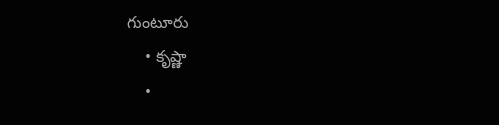గుంటూరు
    • కృష్ణా
    •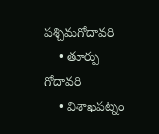పశ్చిమగోదావరి
    • తూర్పు గోదావరి
    • విశాఖపట్నం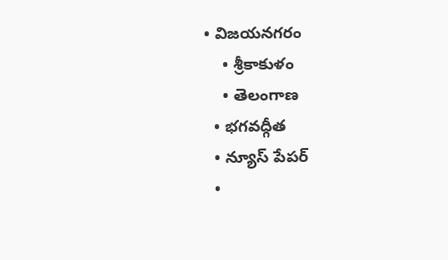• విజయనగరం
    • శ్రీకాకుళం
    • తెలంగాణ
  • భగవద్గీత
  • న్యూస్ పేపర్
  •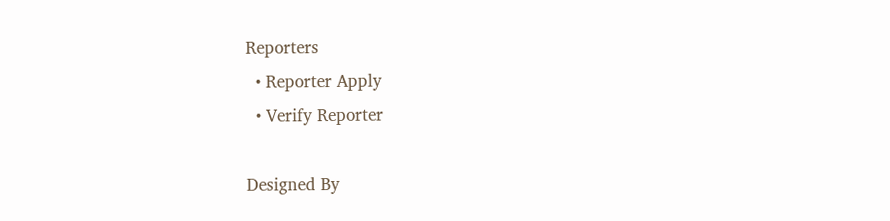Reporters
  • Reporter Apply
  • Verify Reporter

Designed By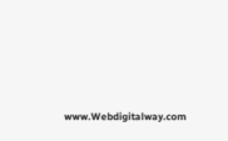www.Webdigitalway.com